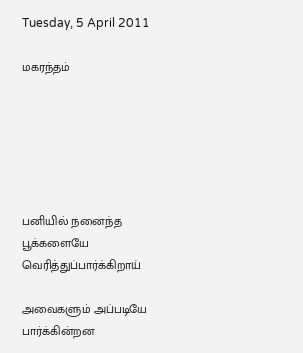Tuesday, 5 April 2011

மகரந்தம்






பனியில் நனைந்த
பூக்களையே
வெரித்துப்பார்க்கிறாய்

அவைகளும் அப்படியே
பார்க்கின்றன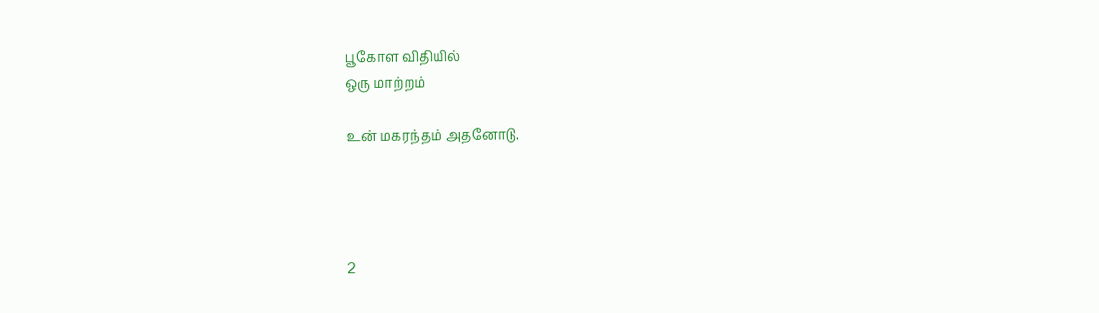பூகோள விதியில்
ஒரு மாற்றம்

உன் மகரந்தம் அதனோடு.




2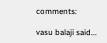comments:

vasu balaji said...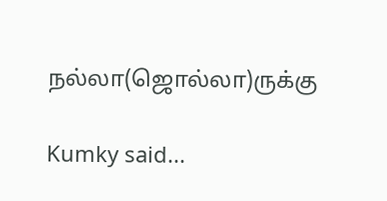நல்லா(ஜொல்லா)ருக்கு

Kumky said...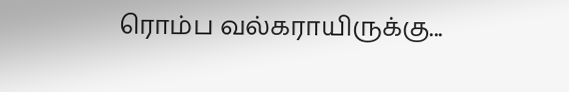ரொம்ப வல்கராயிருக்கு...